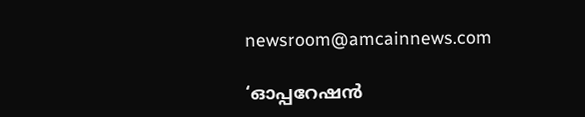newsroom@amcainnews.com

‘ഓപ്പറേഷൻ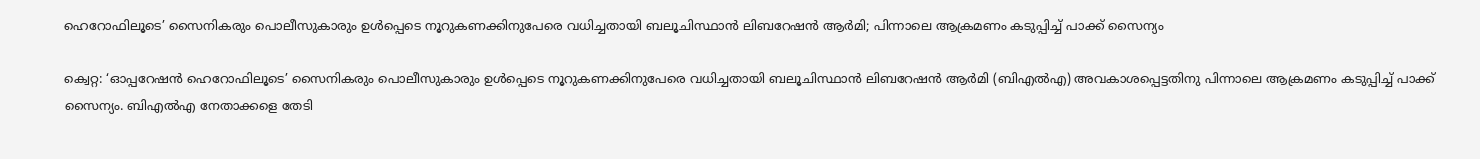ഹെറോഫിലൂടെ’ സൈനികരും പൊലീസുകാരും ഉൾപ്പെടെ നൂറുകണക്കിനുപേരെ വധിച്ചതായി ബലൂചിസ്ഥാൻ ലിബറേഷൻ ആർമി; പിന്നാലെ ആക്രമണം കടുപ്പിച്ച് പാക്ക് സൈന്യം

ക്വെറ്റ: ‘ഓപ്പറേഷൻ ഹെറോഫിലൂടെ’ സൈനികരും പൊലീസുകാരും ഉൾപ്പെടെ നൂറുകണക്കിനുപേരെ വധിച്ചതായി ബലൂചിസ്ഥാൻ ലിബറേഷൻ ആർമി (ബിഎൽഎ) അവകാശപ്പെട്ടതിനു പിന്നാലെ ആക്രമണം കടുപ്പിച്ച് പാക്ക് സൈന്യം. ബിഎൽഎ നേതാക്കളെ തേടി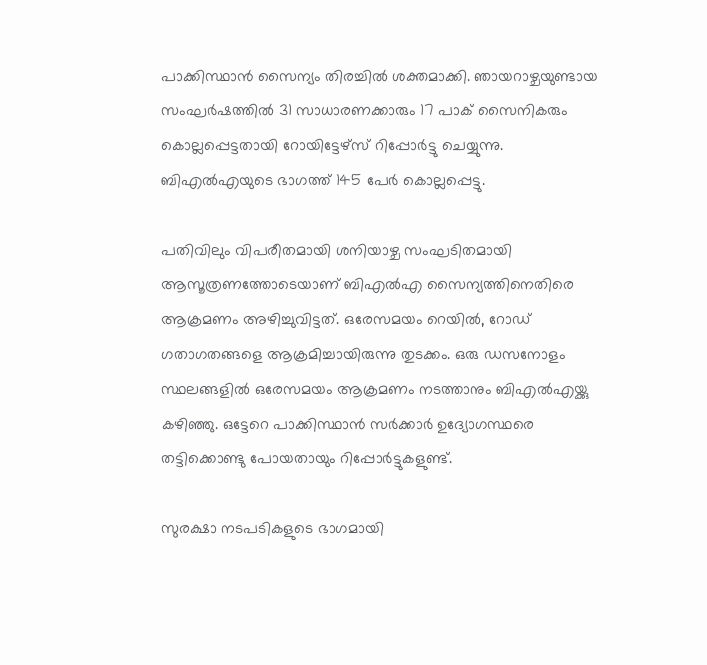പാക്കിസ്ഥാൻ സൈന്യം തിരച്ചിൽ ശക്തമാക്കി. ഞായറാഴ്ചയുണ്ടായ സംഘർഷത്തിൽ 31 സാധാരണക്കാരും 17 പാക് സൈനികരും കൊല്ലപ്പെട്ടതായി റോയിട്ടേഴ്‌സ് റിപ്പോർട്ടു ചെയ്യുന്നു. ബിഎൽഎയുടെ ഭാഗത്ത് 145 പേർ കൊല്ലപ്പെട്ടു.

പതിവിലും വിപരീതമായി ശനിയാഴ്ച സംഘടിതമായി ആസൂത്രണത്തോടെയാണ് ബിഎൽഎ സൈന്യത്തിനെതിരെ ആക്രമണം അഴിച്ചുവിട്ടത്. ഒരേസമയം റെയിൽ, റോഡ് ഗതാഗതങ്ങളെ ആക്രമിച്ചായിരുന്നു തുടക്കം. ഒരു ഡസനോളം സ്ഥലങ്ങളിൽ ഒരേസമയം ആക്രമണം നടത്താനും ബിഎൽഎയ്ക്കു കഴിഞ്ഞു. ഒട്ടേറെ പാക്കിസ്ഥാൻ സർക്കാർ ഉദ്യോഗസ്ഥരെ തട്ടിക്കൊണ്ടു പോയതായും റിപ്പോർട്ടുകളുണ്ട്.

സുരക്ഷാ നടപടികളുടെ ഭാഗമായി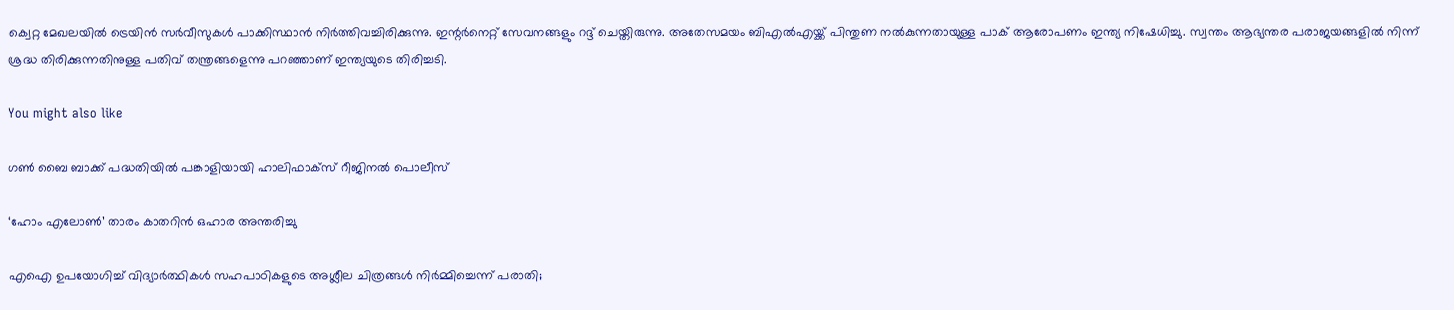ക്വെറ്റ മേഖലയിൽ ട്രെയിൻ സർവീസുകൾ പാക്കിസ്ഥാൻ നിർത്തിവച്ചിരിക്കുന്നു. ഇന്റർനെറ്റ് സേവനങ്ങളും റദ്ദ് ചെയ്തിരുന്നു. അതേസമയം ബിഎൽഎയ്ക്ക് പിന്തുണ നൽകുന്നതായുള്ള പാക് ആരോപണം ഇന്ത്യ നിഷേധിച്ചു. സ്വന്തം ആഭ്യന്തര പരാജയങ്ങളിൽ നിന്ന് ശ്രദ്ധ തിരിക്കുന്നതിനുള്ള പതിവ് തന്ത്രങ്ങളെന്നു പറഞ്ഞാണ് ഇന്ത്യയുടെ തിരിച്ചടി.

You might also like

ഗൺ ബൈ ബാക്ക് പദ്ധതിയിൽ പങ്കാളിയായി ഹാലിഫാക്സ് റീജിനൽ പൊലീസ്‌

‘ഹോം എലോൺ’ താരം കാതറിൻ ഒഹാര അന്തരിച്ചു

എഐ ഉപയോഗിച്ച് വിദ്യാർത്ഥികൾ സഹപാഠികളുടെ അശ്ലീല ചിത്രങ്ങൾ നിർമ്മിച്ചെന്ന് പരാതി;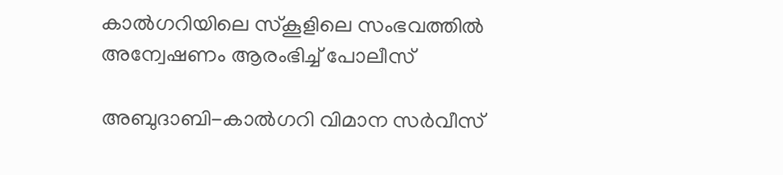കാൽഗറിയിലെ സ്കൂളിലെ സംഭവത്തിൽ അന്വേഷണം ആരംഭിച്ച് പോലീസ്

അബുദാബി-കാൽഗറി വിമാന സർവീസ്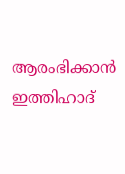ആരംഭിക്കാൻ ഇത്തിഹാദ്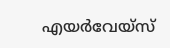എയർവേയ്‌സ്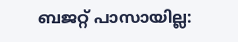ബജറ്റ് പാസായില്ല: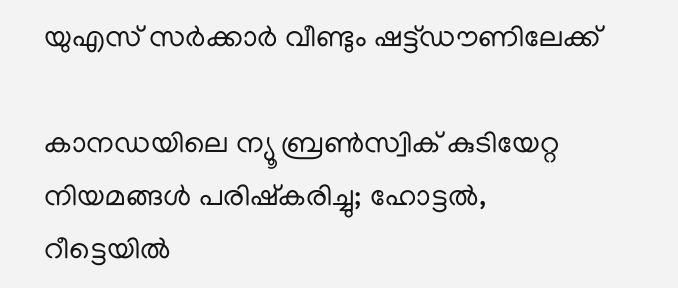യുഎസ് സർക്കാർ വീണ്ടും ഷട്ട്ഡൗണിലേക്ക്

കാനഡയിലെ ന്യൂ ബ്രൺസ്വിക് കുടിയേറ്റ നിയമങ്ങൾ പരിഷ്കരിച്ചു; ഹോട്ടൽ, റീട്ടെയിൽ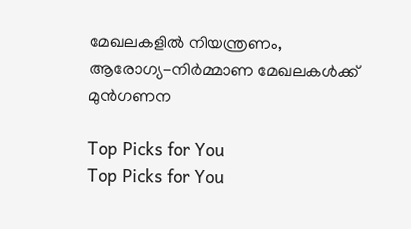മേഖലകളിൽ നിയന്ത്രണം, ആരോഗ്യ-നിർമ്മാണ മേഖലകൾക്ക് മുൻഗണന

Top Picks for You
Top Picks for You